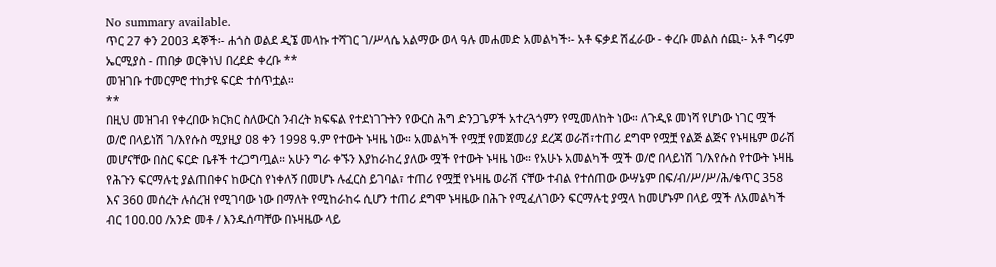No summary available.
ጥር 27 ቀን 2ዐዐ3 ዳኞች፡- ሐጎስ ወልደ ዲኜ መላኩ ተሻገር ገ/ሥላሴ አልማው ወላ ዓሉ መሐመድ አመልካች፡- አቶ ፍቃደ ሽፈራው - ቀረቡ መልስ ሰጪ፡- አቶ ግሩም ኤርሚያስ - ጠበቃ ወርቅነህ በረደድ ቀረቡ **
መዝገቡ ተመርምሮ ተከታዩ ፍርድ ተሰጥቷል።
**
በዚህ መዝገብ የቀረበው ክርክር ስለውርስ ንብረት ክፍፍል የተደነገጉትን የውርስ ሕግ ድንጋጌዎች አተረጓጎምን የሚመለከት ነው። ለጉዲዩ መነሻ የሆነው ነገር ሟች ወ/ሮ በላይነሽ ገ/እየሱስ ሚያዚያ ዐ8 ቀን 1998 ዓ.ም የተውት ኑዛዜ ነው። አመልካች የሟቿ የመጀመሪያ ደረጃ ወራሽ፣ተጠሪ ደግሞ የሟቿ የልጅ ልጅና የኑዛዜም ወራሽ መሆናቸው በስር ፍርድ ቤቶች ተረጋግጧል። አሁን ግራ ቀኙን እያከራከረ ያለው ሟች የተውት ኑዛዜ ነው። የአሁኑ አመልካች ሟች ወ/ሮ በላይነሽ ገ/እየሱስ የተውት ኑዛዜ የሕጉን ፍርማሉቲ ያልጠበቀና ከውርስ የነቀለኝ በመሆኑ ሉፈርስ ይገባል፣ ተጠሪ የሟቿ የኑዛዜ ወራሽ ናቸው ተብል የተሰጠው ውሣኔም በፍ/ብ/ሥ/ሥ/ሕ/ቁጥር 358 እና 36ዐ መሰረት ሉሰረዝ የሚገባው ነው በማለት የሚከራከሩ ሲሆን ተጠሪ ደግሞ ኑዛዜው በሕጉ የሚፈለገውን ፍርማሉቲ ያሟላ ከመሆኑም በላይ ሟች ለአመልካች ብር 1ዐዐ.ዐዐ /አንድ መቶ / እንዱሰጣቸው በኑዛዜው ላይ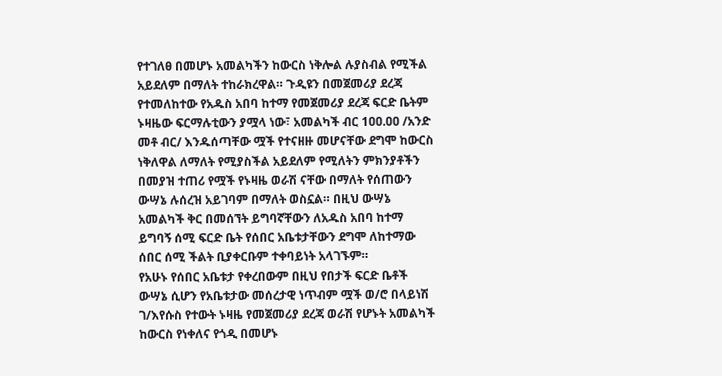የተገለፀ በመሆኑ አመልካችን ከውርስ ነቅሎል ሉያስብል የሚችል አይደለም በማለት ተከራክረዋል። ጉዲዩን በመጀመሪያ ደረጃ የተመለከተው የአዱስ አበባ ከተማ የመጀመሪያ ደረጃ ፍርድ ቤትም ኑዛዜው ፍርማሉቲውን ያሟላ ነው፣ አመልካች ብር 1ዐዐ.ዐዐ /አንድ መቶ ብር/ እንዱሰጣቸው ሟች የተናዘዙ መሆናቸው ደግሞ ከውርስ ነቅለዋል ለማለት የሚያስችል አይደለም የሚለትን ምክንያቶችን በመያዝ ተጠሪ የሟች የኑዛዜ ወራሽ ናቸው በማለት የሰጠውን ውሣኔ ሉሰረዝ አይገባም በማለት ወስኗል። በዚህ ውሣኔ አመልካች ቅር በመሰኘት ይግባኛቸውን ለአዱስ አበባ ከተማ ይግባኝ ሰሚ ፍርድ ቤት የሰበር አቤቱታቸውን ደግሞ ለከተማው ሰበር ሰሚ ችልት ቢያቀርቡም ተቀባይነት አላገኙም።
የአሁኑ የሰበር አቤቱታ የቀረበውም በዚህ የበታች ፍርድ ቤቶች ውሣኔ ሲሆን የአቤቱታው መሰረታዊ ነጥብም ሟች ወ/ሮ በላይነሽ ገ/እየሱስ የተውት ኑዛዜ የመጀመሪያ ደረጃ ወራሽ የሆኑት አመልካች ከውርስ የነቀለና የጎዲ በመሆኑ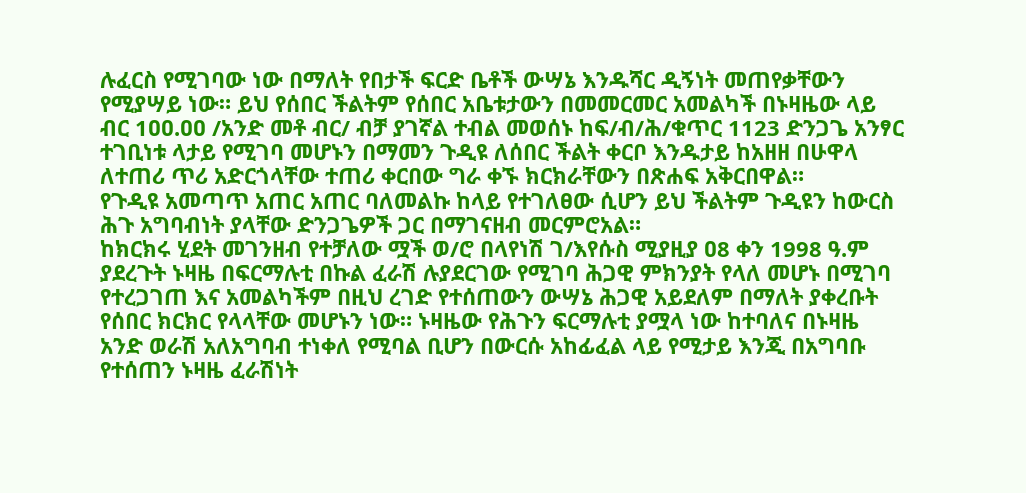ሉፈርስ የሚገባው ነው በማለት የበታች ፍርድ ቤቶች ውሣኔ እንዱሻር ዲኝነት መጠየቃቸውን የሚያሣይ ነው። ይህ የሰበር ችልትም የሰበር አቤቱታውን በመመርመር አመልካች በኑዛዜው ላይ ብር 1ዐዐ.ዐዐ /አንድ መቶ ብር/ ብቻ ያገኛል ተብል መወሰኑ ከፍ/ብ/ሕ/ቁጥር 1123 ድንጋጌ አንፃር ተገቢነቱ ላታይ የሚገባ መሆኑን በማመን ጉዲዩ ለሰበር ችልት ቀርቦ እንዱታይ ከአዘዘ በሁዋላ ለተጠሪ ጥሪ አድርጎላቸው ተጠሪ ቀርበው ግራ ቀኙ ክርክራቸውን በጽሐፍ አቅርበዋል።
የጉዲዩ አመጣጥ አጠር አጠር ባለመልኩ ከላይ የተገለፀው ሲሆን ይህ ችልትም ጉዲዩን ከውርስ ሕጉ አግባብነት ያላቸው ድንጋጌዎች ጋር በማገናዘብ መርምሮአል።
ከክርክሩ ሂደት መገንዘብ የተቻለው ሟች ወ/ሮ በላየነሽ ገ/እየሱስ ሚያዚያ ዐ8 ቀን 1998 ዓ.ም ያደረጉት ኑዛዜ በፍርማሉቲ በኩል ፈራሽ ሉያደርገው የሚገባ ሕጋዊ ምክንያት የላለ መሆኑ በሚገባ የተረጋገጠ እና አመልካችም በዚህ ረገድ የተሰጠውን ውሣኔ ሕጋዊ አይደለም በማለት ያቀረቡት የሰበር ክርክር የላላቸው መሆኑን ነው። ኑዛዜው የሕጉን ፍርማሉቲ ያሟላ ነው ከተባለና በኑዛዜ አንድ ወራሽ አለአግባብ ተነቀለ የሚባል ቢሆን በውርሱ አከፊፈል ላይ የሚታይ እንጂ በአግባቡ የተሰጠን ኑዛዜ ፈራሽነት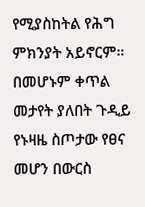የሚያስከትል የሕግ ምክንያት አይኖርም። በመሆኑም ቀጥል መታየት ያለበት ጉዲይ የኑዛዜ ስጦታው የፀና መሆን በውርስ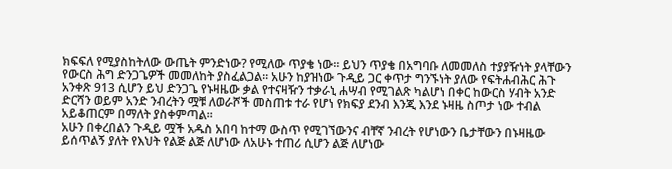ክፍፍለ የሚያስከትለው ውጤት ምንድነው? የሚለው ጥያቄ ነው። ይህን ጥያቄ በአግባቡ ለመመለስ ተያያዥነት ያላቸውን የውርስ ሕግ ድንጋጌዎች መመለከት ያስፈልጋል። አሁን ከያዝነው ጉዲይ ጋር ቀጥታ ግንኙነት ያለው የፍትሐብሕር ሕጉ አንቀጽ 913 ሲሆን ይህ ድንጋጌ የኑዛዜው ቃል የተናዛዥን ተቃራኒ ሐሣብ የሚገልጽ ካልሆነ በቀር ከውርስ ሃብት አንድ ድርሻን ወይም አንድ ንብረትን ሟቹ ለወራሾች መስጠቱ ተራ የሆነ የክፍያ ደንብ እንጂ እንደ ኑዛዜ ስጦታ ነው ተብል አይቆጠርም በማለት ያስቀምጣል።
አሁን በቀረበልን ጉዲይ ሟች አዱስ አበባ ከተማ ውስጥ የሚገኘውንና ብቸኛ ንብረት የሆነውን ቤታቸውን በኑዛዜው ይሰጥልኝ ያለት የእህት የልጅ ልጅ ለሆነው ለአሁኑ ተጠሪ ሲሆን ልጅ ለሆነው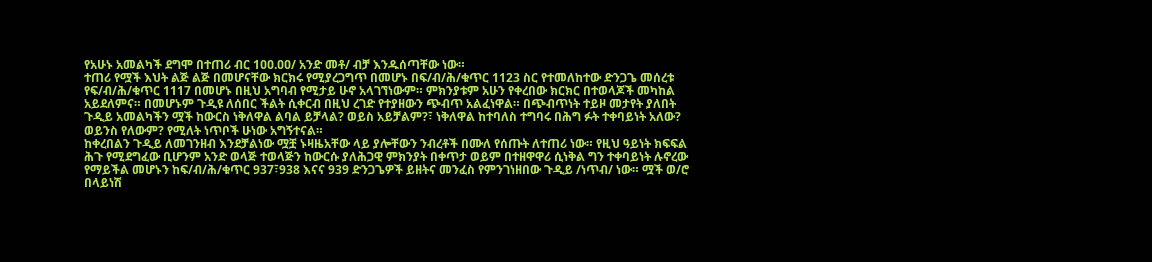የአሁኑ አመልካች ደግሞ በተጠሪ ብር 1ዐዐ.ዐዐ/ አንድ መቶ/ ብቻ እንዱሰጣቸው ነው።
ተጠሪ የሟች እህት ልጅ ልጅ በመሆናቸው ክርክሩ የሚያረጋግጥ በመሆኑ በፍ/ብ/ሕ/ቁጥር 1123 ስር የተመለከተው ድንጋጌ መሰረቱ የፍ/ብ/ሕ/ቁጥር 1117 በመሆኑ በዚህ አግባብ የሚታይ ሁኖ አላገኘነውም። ምክንያቱም አሁን የቀረበው ክርክር በተወላጆች መካከል አይደለምና። በመሆኑም ጉዲዩ ለሰበር ችልት ሲቀርብ በዚህ ረገድ የተያዘውን ጭብጥ አልፈነዋል። በጭብጥነት ተይዞ መታየት ያለበት ጉዲይ አመልካችን ሟች ከውርስ ነቅለዋል ልባል ይቻላል? ወይስ አይቻልም?፣ ነቅለዋል ከተባለስ ተግባሩ በሕግ ፉት ተቀባይነት አለው? ወይንስ የለውም? የሚለት ነጥቦች ሁነው አግኝተናል።
ከቀረበልን ጉዲይ ለመገንዘብ እንደቻልነው ሟቿ ኑዛዜአቸው ላይ ያሎቸውን ንብረቶች በሙለ የሰጡት ለተጠሪ ነው። የዚህ ዓይነት ክፍፍል ሕጉ የሚደግፈው ቢሆንም አንድ ወላጅ ተወላጅን ከውርሱ ያለሕጋዊ ምክንያት በቀጥታ ወይም በተዘዋዋሪ ሲነቅል ግን ተቀባይነት ሉኖረው የማይችል መሆኑን ከፍ/ብ/ሕ/ቁጥር 937፣938 እናና 939 ድንጋጌዎች ይዘትና መንፈስ የምንገነዘበው ጉዲይ /ነጥብ/ ነው። ሟች ወ/ሮ በላይነሽ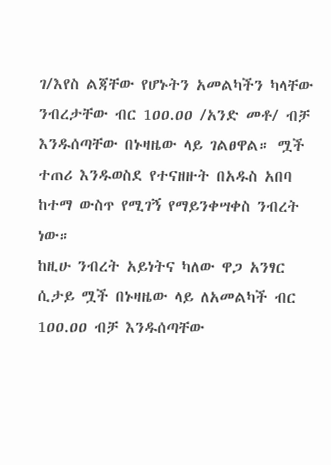ገ/እየስ ልጃቸው የሆኑትን አመልካችን ካላቸው ንብረታቸው ብር 1ዐዐ.ዐዐ /አንድ መቶ/ ብቻ እንዱሰጣቸው በኑዛዜው ላይ ገልፀዋል። ሟች ተጠሪ እንዱወስደ የተናዘዙት በአዱስ አበባ ከተማ ውስጥ የሚገኝ የማይንቀሣቀስ ንብረት ነው።
ከዚሁ ንብረት አይነትና ካለው ዋጋ አንፃር ሲታይ ሟች በኑዛዜው ላይ ለአመልካች ብር 1ዐዐ.ዐዐ ብቻ እንዱሰጣቸው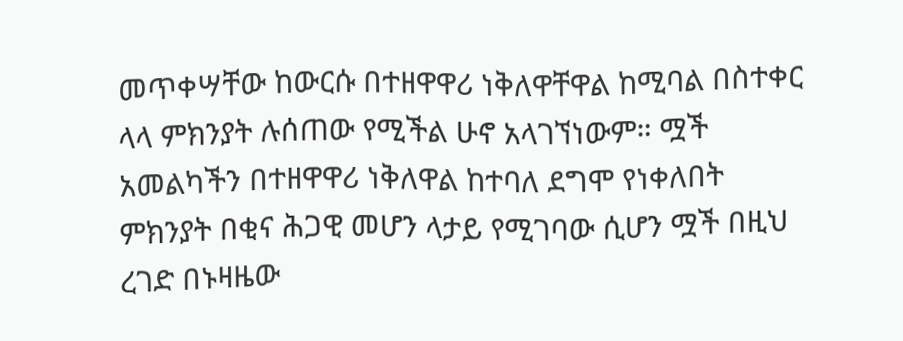መጥቀሣቸው ከውርሱ በተዘዋዋሪ ነቅለዋቸዋል ከሚባል በስተቀር ላላ ምክንያት ሉሰጠው የሚችል ሁኖ አላገኘነውም። ሟች አመልካችን በተዘዋዋሪ ነቅለዋል ከተባለ ደግሞ የነቀለበት ምክንያት በቂና ሕጋዊ መሆን ላታይ የሚገባው ሲሆን ሟች በዚህ ረገድ በኑዛዜው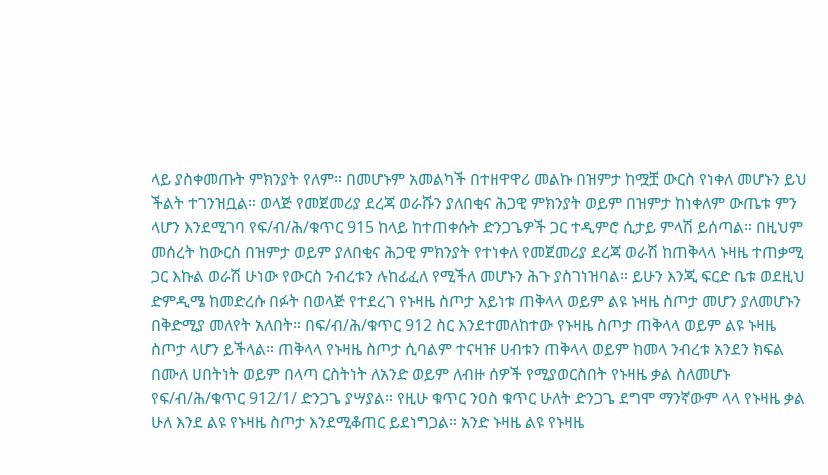ላይ ያስቀመጡት ምክንያት የለም። በመሆኑም አመልካች በተዘዋዋሪ መልኩ በዝምታ ከሟቿ ውርስ የነቀለ መሆኑን ይህ ችልት ተገንዝቧል። ወላጅ የመጀመሪያ ደረጃ ወራሹን ያለበቂና ሕጋዊ ምክንያት ወይም በዝምታ ከነቀለም ውጤቱ ምን ላሆን እንደሚገባ የፍ/ብ/ሕ/ቁጥር 915 ከላይ ከተጠቀሱት ድንጋጌዎች ጋር ተዲምሮ ሲታይ ምላሽ ይሰጣል። በዚህም መሰረት ከውርስ በዝምታ ወይም ያለበቂና ሕጋዊ ምክንያት የተነቀለ የመጀመሪያ ደረጃ ወራሽ ከጠቅላላ ኑዛዜ ተጠቃሚ ጋር እኩል ወራሽ ሁነው የውርስ ንብረቱን ሉከፊፈለ የሚችለ መሆኑን ሕጉ ያስገነዝባል። ይሁን እንጂ ፍርድ ቤቱ ወደዚህ ድምዲሜ ከመድረሱ በፉት በወላጅ የተደረገ የኑዛዜ ስጦታ አይነቱ ጠቅላላ ወይም ልዩ ኑዛዜ ስጦታ መሆን ያለመሆኑን በቅድሚያ መለየት አለበት። በፍ/ብ/ሕ/ቁጥር 912 ስር እንደተመለከተው የኑዛዜ ስጦታ ጠቅላላ ወይም ልዩ ኑዛዜ ስጦታ ላሆን ይችላል። ጠቅላላ የኑዛዜ ስጦታ ሲባልም ተናዛዡ ሀብቱን ጠቅላላ ወይም ከመላ ንብረቱ አንደን ክፍል በሙለ ሀበትነት ወይም በላጣ ርስትነት ለአንድ ወይም ለብዙ ሰዎች የሚያወርስበት የኑዛዜ ቃል ስለመሆኑ የፍ/ብ/ሕ/ቁጥር 912/1/ ድንጋጌ ያሣያል። የዚሁ ቁጥር ንዐስ ቁጥር ሁለት ድንጋጌ ደግሞ ማንኛውም ላላ የኑዛዜ ቃል ሁለ እንደ ልዩ የኑዛዜ ስጦታ እንደሚቆጠር ይደነግጋል። አንድ ኑዛዜ ልዩ የኑዛዜ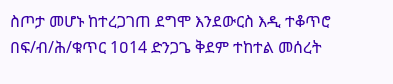ስጦታ መሆኑ ከተረጋገጠ ደግሞ እንደውርስ እዲ ተቆጥሮ በፍ/ብ/ሕ/ቁጥር 1ዐ14 ድንጋጌ ቅደም ተከተል መሰረት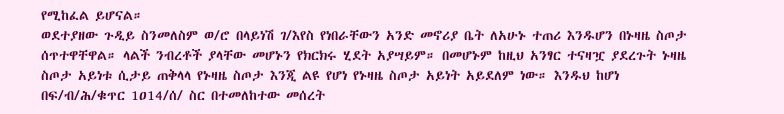የሚከፈል ይሆናል።
ወደተያዘው ጉዲይ ስንመለስም ወ/ሮ በላይነሽ ገ/እየስ የነበራቸውን አንድ መኖሪያ ቤት ለአሁኑ ተጠሪ እንዱሆን በኑዛዜ ስጦታ ሰጥተዋቸዋል። ላልች ንብረቶች ያላቸው መሆኑን የክርክሩ ሂደት አያሣይም። በመሆኑም ከዚህ አንፃር ተናዛዧ ያደረጉት ኑዛዜ ስጦታ አይነቱ ሲታይ ጠቅላላ የኑዛዜ ስጦታ እንጂ ልዩ የሆነ የኑዛዜ ስጦታ አይነት አይደለም ነው። እንዱህ ከሆነ በፍ/ብ/ሕ/ቁጥር 1ዐ14/ሰ/ ስር በተመለከተው መሰረት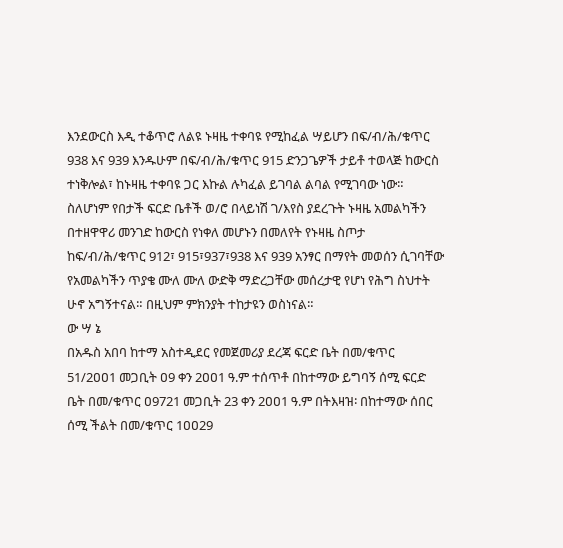እንደውርስ እዲ ተቆጥሮ ለልዩ ኑዛዜ ተቀባዩ የሚከፈል ሣይሆን በፍ/ብ/ሕ/ቁጥር 938 እና 939 እንዱሁም በፍ/ብ/ሕ/ቁጥር 915 ድንጋጌዎች ታይቶ ተወላጅ ከውርስ ተነቅሎል፣ ከኑዛዜ ተቀባዩ ጋር እኩል ሉካፈል ይገባል ልባል የሚገባው ነው። ስለሆነም የበታች ፍርድ ቤቶች ወ/ሮ በላይነሽ ገ/እየስ ያደረጉት ኑዛዜ አመልካችን በተዘዋዋሪ መንገድ ከውርስ የነቀለ መሆኑን በመለየት የኑዛዜ ስጦታ ከፍ/ብ/ሕ/ቁጥር 912፣ 915፣937፣938 እና 939 አንፃር በማየት መወሰን ሲገባቸው የአመልካችን ጥያቄ ሙለ ሙለ ውድቅ ማድረጋቸው መሰረታዊ የሆነ የሕግ ስህተት ሁኖ አግኝተናል። በዚህም ምክንያት ተከታዩን ወስነናል።
ው ሣ ኔ
በአዱስ አበባ ከተማ አስተዲደር የመጀመሪያ ደረጃ ፍርድ ቤት በመ/ቁጥር 51/2ዐዐ1 መጋቢት ዐ9 ቀን 2ዐዐ1 ዓ.ም ተሰጥቶ በከተማው ይግባኝ ሰሚ ፍርድ ቤት በመ/ቁጥር ዐ9721 መጋቢት 23 ቀን 2ዐዐ1 ዓ.ም በትእዛዝ፡ በከተማው ሰበር ሰሚ ችልት በመ/ቁጥር 1ዐዐ29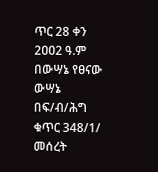ጥር 28 ቀን 2ዐዐ2 ዓ.ም በውሣኔ የፀናው ውሣኔ በፍ/ብ/ሕግ ቁጥር 348/1/ መሰረት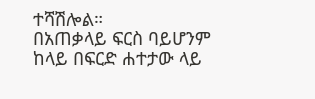ተሻሽሎል።
በአጠቃላይ ፍርስ ባይሆንም ከላይ በፍርድ ሐተታው ላይ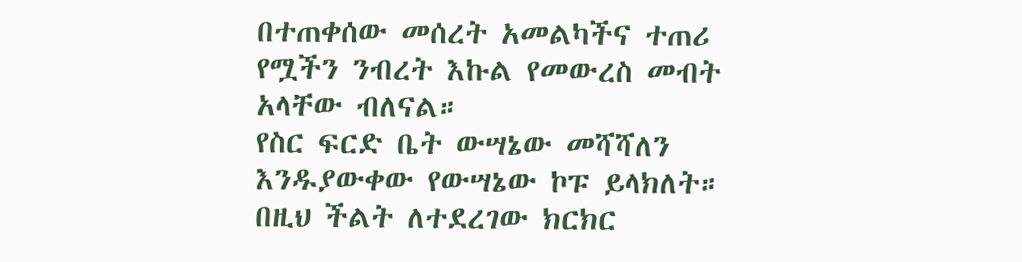በተጠቀሰው መሰረት አመልካችና ተጠሪ የሟችን ንብረት እኩል የመውረስ መብት አላቸው ብለናል።
የስር ፍርድ ቤት ውሣኔው መሻሻለን እንዱያውቀው የውሣኔው ኮፑ ይላክለት።
በዚህ ችልት ለተደረገው ክርክር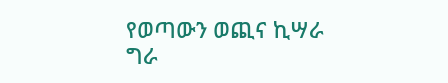የወጣውን ወጪና ኪሣራ ግራ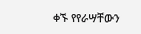ቀኙ የየራሣቸውን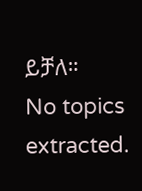ይቻለ።
No topics extracted.